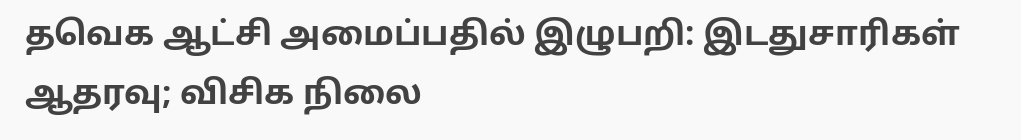தவெக ஆட்சி அமைப்பதில் இழுபறி: இடதுசாரிகள் ஆதரவு; விசிக நிலை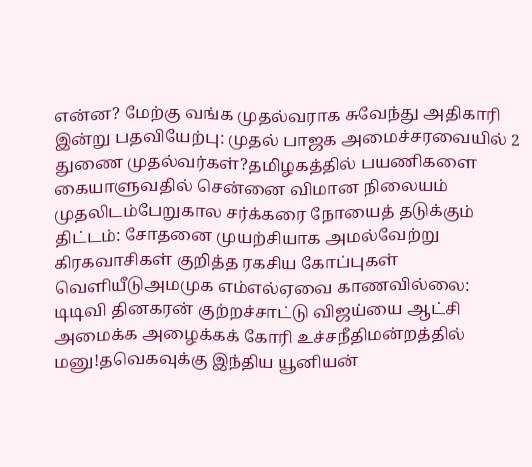என்ன? மேற்கு வங்க முதல்வராக சுவேந்து அதிகாரி இன்று பதவியேற்பு: முதல் பாஜக அமைச்சரவையில் 2 துணை முதல்வர்கள்?தமிழகத்தில் பயணிகளை கையாளுவதில் சென்னை விமான நிலையம் முதலிடம்பேறுகால சர்க்கரை நோயைத் தடுக்கும் திட்டம்: சோதனை முயற்சியாக அமல்வேற்று கிரகவாசிகள் குறித்த ரகசிய கோப்புகள் வெளியீடுஅமமுக எம்எல்ஏவை காணவில்லை: டிடிவி தினகரன் குற்றச்சாட்டு விஜய்யை ஆட்சி அமைக்க அழைக்கக் கோரி உச்சநீதிமன்றத்தில் மனு!தவெகவுக்கு இந்திய யூனியன்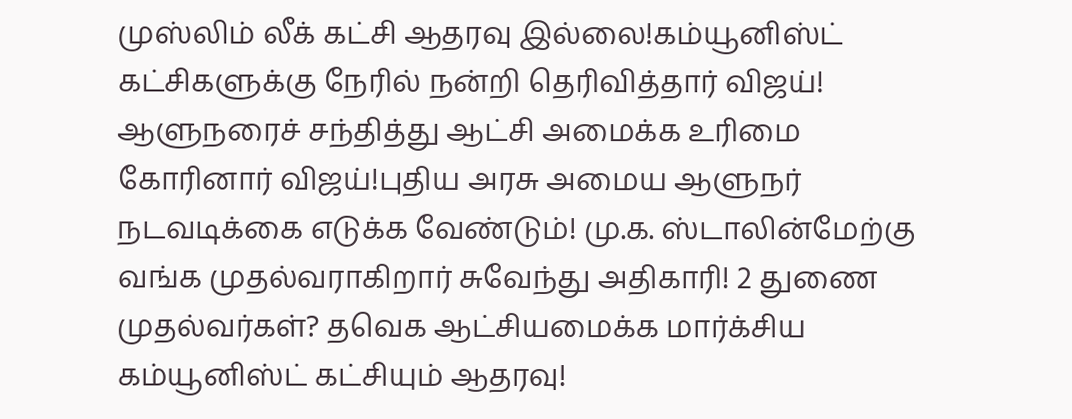முஸ்லிம் லீக் கட்சி ஆதரவு இல்லை!கம்யூனிஸ்ட் கட்சிகளுக்கு நேரில் நன்றி தெரிவித்தார் விஜய்! ஆளுநரைச் சந்தித்து ஆட்சி அமைக்க உரிமை கோரினார் விஜய்!புதிய அரசு அமைய ஆளுநர் நடவடிக்கை எடுக்க வேண்டும்! மு.க. ஸ்டாலின்மேற்கு வங்க முதல்வராகிறார் சுவேந்து அதிகாரி! 2 துணை முதல்வர்கள்? தவெக ஆட்சியமைக்க மார்க்சிய கம்யூனிஸ்ட் கட்சியும் ஆதரவு!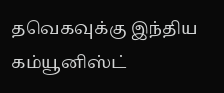தவெகவுக்கு இந்திய கம்யூனிஸ்ட்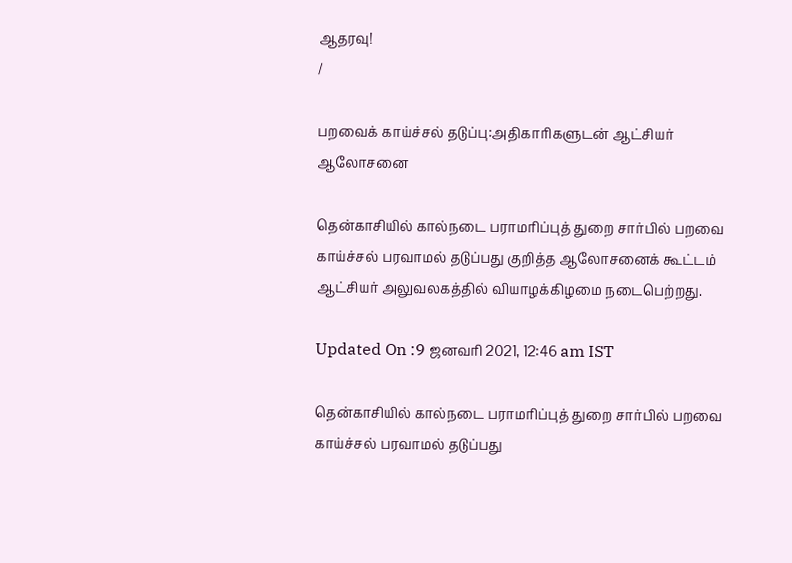ஆதரவு!
/

பறவைக் காய்ச்சல் தடுப்பு:அதிகாரிகளுடன் ஆட்சியர் ஆலோசனை

தென்காசியில் கால்நடை பராமரிப்புத் துறை சார்பில் பறவை காய்ச்சல் பரவாமல் தடுப்பது குறித்த ஆலோசனைக் கூட்டம் ஆட்சியர் அலுவலகத்தில் வியாழக்கிழமை நடைபெற்றது.

Updated On :9 ஜனவரி 2021, 12:46 am IST

தென்காசியில் கால்நடை பராமரிப்புத் துறை சார்பில் பறவை காய்ச்சல் பரவாமல் தடுப்பது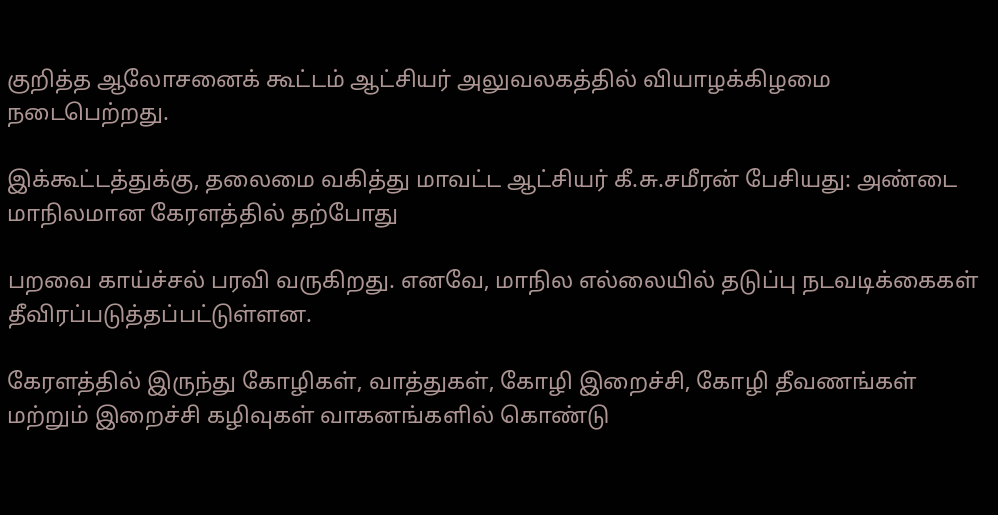குறித்த ஆலோசனைக் கூட்டம் ஆட்சியர் அலுவலகத்தில் வியாழக்கிழமை நடைபெற்றது.

இக்கூட்டத்துக்கு, தலைமை வகித்து மாவட்ட ஆட்சியர் கீ.சு.சமீரன் பேசியது: அண்டை மாநிலமான கேரளத்தில் தற்போது

பறவை காய்ச்சல் பரவி வருகிறது. எனவே, மாநில எல்லையில் தடுப்பு நடவடிக்கைகள் தீவிரப்படுத்தப்பட்டுள்ளன.

கேரளத்தில் இருந்து கோழிகள், வாத்துகள், கோழி இறைச்சி, கோழி தீவணங்கள் மற்றும் இறைச்சி கழிவுகள் வாகனங்களில் கொண்டு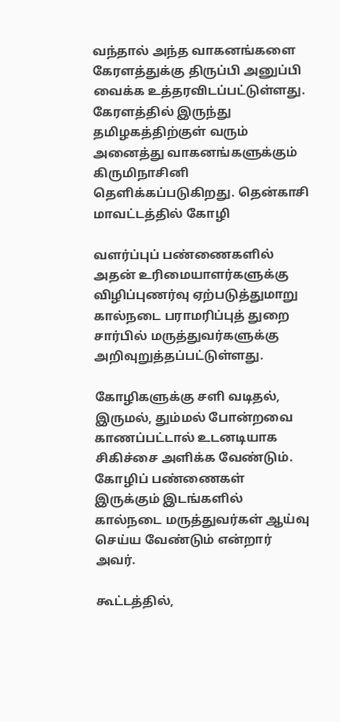வந்தால் அந்த வாகனங்களை கேரளத்துக்கு திருப்பி அனுப்பி வைக்க உத்தரவிடப்பட்டுள்ளது. கேரளத்தில் இருந்து தமிழகத்திற்குள் வரும் அனைத்து வாகனங்களுக்கும் கிருமிநாசினி தெளிக்கப்படுகிறது. தென்காசி மாவட்டத்தில் கோழி

வளர்ப்புப் பண்ணைகளில் அதன் உரிமையாளர்களுக்கு விழிப்புணர்வு ஏற்படுத்துமாறு கால்நடை பராமரிப்புத் துறை சார்பில் மருத்துவர்களுக்கு அறிவுறுத்தப்பட்டுள்ளது.

கோழிகளுக்கு சளி வடிதல், இருமல், தும்மல் போன்றவை காணப்பட்டால் உடனடியாக சிகிச்சை அளிக்க வேண்டும். கோழிப் பண்ணைகள் இருக்கும் இடங்களில் கால்நடை மருத்துவர்கள் ஆய்வு செய்ய வேண்டும் என்றார் அவர்.

கூட்டத்தில்,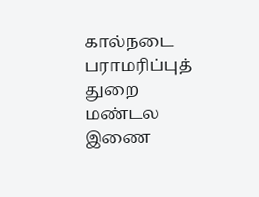கால்நடை பராமரிப்புத் துறை மண்டல இணை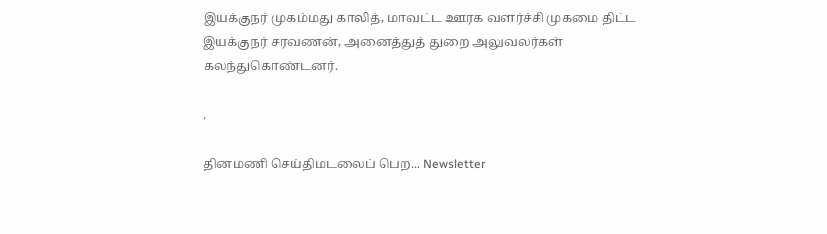இயக்குநர் முகம்மது காலித், மாவட்ட ஊரக வளர்ச்சி முகமை திட்ட இயக்குநர் சரவணன், அனைத்துத் துறை அலுவலர்கள் கலந்துகொண்டனர்.

.

தினமணி செய்திமடலைப் பெற... Newsletter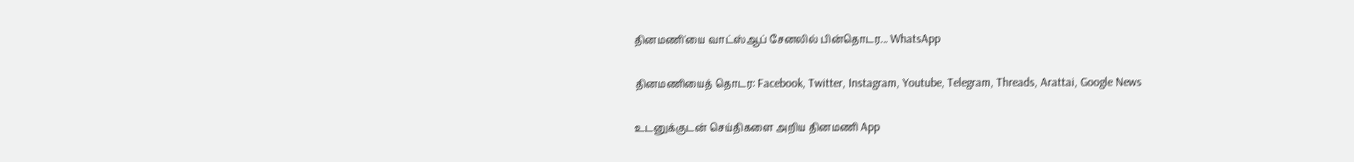தினமணி'யை வாட்ஸ்ஆப் சேனலில் பின்தொடர... WhatsApp

தினமணியைத் தொடர: Facebook, Twitter, Instagram, Youtube, Telegram, Threads, Arattai, Google News

உடனுக்குடன் செய்திகளை அறிய தினமணி App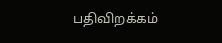பதிவிறக்கம்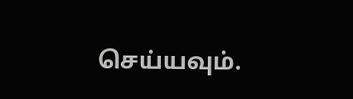செய்யவும்.